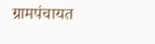ग्रामपंचायत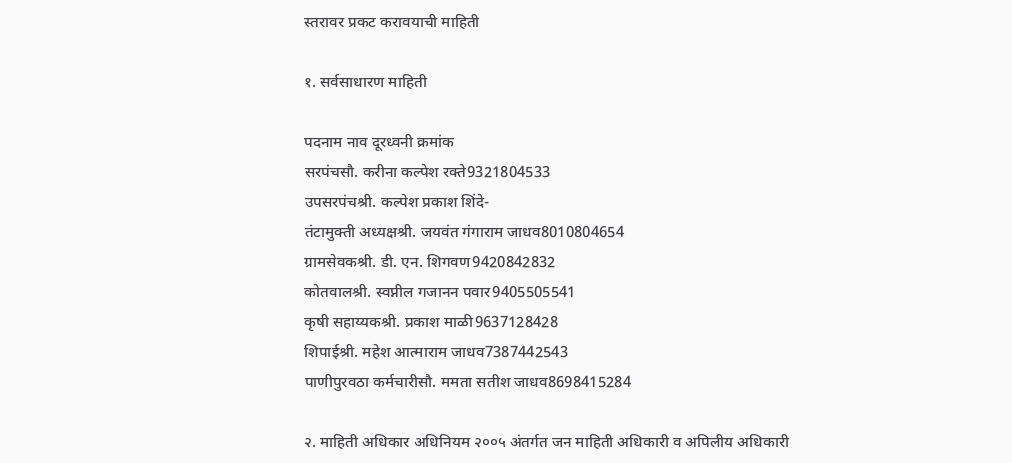स्तरावर प्रकट करावयाची माहिती

१. सर्वसाधारण माहिती

पदनाम नाव दूरध्वनी क्रमांक
सरपंचसौ. करीना कल्पेश रक्ते9321804533
उपसरपंचश्री. कल्पेश प्रकाश शिंदे-
तंटामुक्ती अध्यक्षश्री. जयवंत गंगाराम जाधव8010804654
ग्रामसेवकश्री. डी. एन. शिगवण9420842832
कोतवालश्री. स्वप्नील गजानन पवार9405505541
कृषी सहाय्यकश्री. प्रकाश माळी9637128428
शिपाईश्री. महेश आत्माराम जाधव7387442543
पाणीपुरवठा कर्मचारीसौ. ममता सतीश जाधव8698415284

२. माहिती अधिकार अधिनियम २००५ अंतर्गत जन माहिती अधिकारी व अपिलीय अधिकारी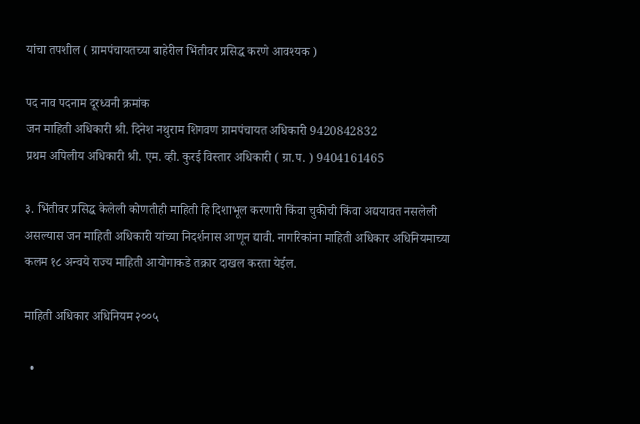यांचा तपशील ( ग्रामपंचायतच्या बाहेरील भिंतीवर प्रसिद्ध करणे आवश्यक )

पद नाव पदनाम दूरध्वनी क्रमांक
जन माहिती अधिकारी श्री. दिनेश नथुराम शिगवण ग्रामपंचायत अधिकारी 9420842832
प्रथम अपिलीय अधिकारी श्री. एम. व्ही. कुरई विस्तार अधिकारी ( ग्रा.प. ) 9404161465

३. भिंतीवर प्रसिद्ध केलेली कोणतीही माहिती हि दिशाभूल करणारी किंवा चुकीची किंवा अद्ययावत नसलेली असल्यास जन माहिती अधिकारी यांच्या निदर्शनास आणून द्यावी. नागरिकांना माहिती अधिकार अधिनियमाच्या कलम १८ अन्वये राज्य माहिती आयोगाकडे तक्रार दाखल करता येईल.

माहिती अधिकार अधिनियम २००५

  •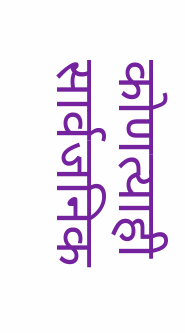कोणत्याही सार्वजनिक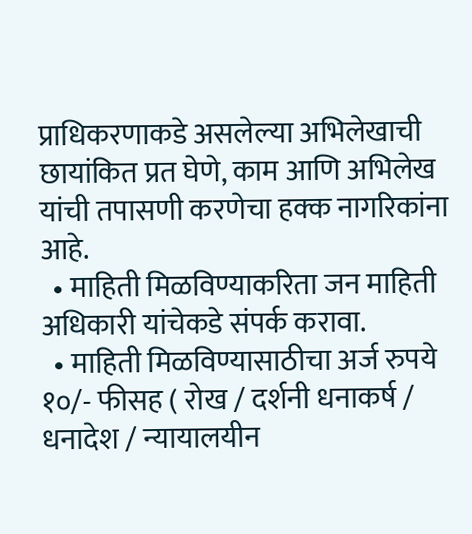प्राधिकरणाकडे असलेल्या अभिलेखाची छायांकित प्रत घेणे, काम आणि अभिलेख यांची तपासणी करणेचा हक्क नागरिकांना आहे.
  • माहिती मिळविण्याकरिता जन माहिती अधिकारी यांचेकडे संपर्क करावा.
  • माहिती मिळविण्यासाठीचा अर्ज रुपये १०/- फीसह ( रोख / दर्शनी धनाकर्ष / धनादेश / न्यायालयीन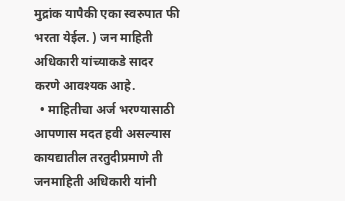मुद्रांक यापैकी एका स्वरुपात फी भरता येईल. ) जन माहिती अधिकारी यांच्याकडे सादर करणे आवश्यक आहे.
  • माहितीचा अर्ज भरण्यासाठी आपणास मदत हवी असल्यास कायद्यातील तरतुदीप्रमाणे ती जनमाहिती अधिकारी यांनी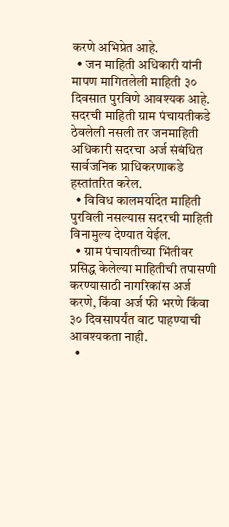करणे अभिप्रेत आहे.
  • जन माहिती अधिकारी यांनी मापण मागितलेली माहिती ३० दिवसात पुरविणे आवश्यक आहे. सदरची माहिती ग्राम पंचायतीकडे ठेवलेली नसली तर जनमाहिती अधिकारी सदरचा अर्ज संबंधित सार्वजनिक प्राधिकरणाकडे हस्तांतरित करेल.
  • विविध कालमर्यादेत माहिती पुरविली नसल्यास सदरची माहिती विनामुल्य देण्यात येईल.
  • ग्राम पंचायतीच्या भिंतीवर प्रसिद्ध केलेल्या माहितीची तपासणी करण्यासाठी नागरिकांस अर्ज करणे, किंवा अर्ज फी भरणे किंवा ३० दिवसापर्यंत वाट पाहण्याची आवश्यकता नाही.
  •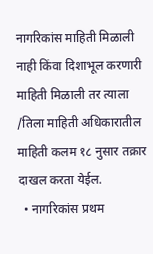नागरिकांस माहिती मिळाली नाही किंवा दिशाभूल करणारी माहिती मिळाली तर त्याला /तिला माहिती अधिकारातील माहिती कलम १८ नुसार तक्रार दाखल करता येईल.
  • नागरिकांस प्रथम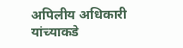अपिलीय अधिकारी यांच्याकडे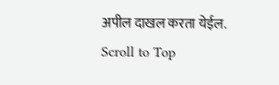अपील दाखल करता येईल.
Scroll to Top